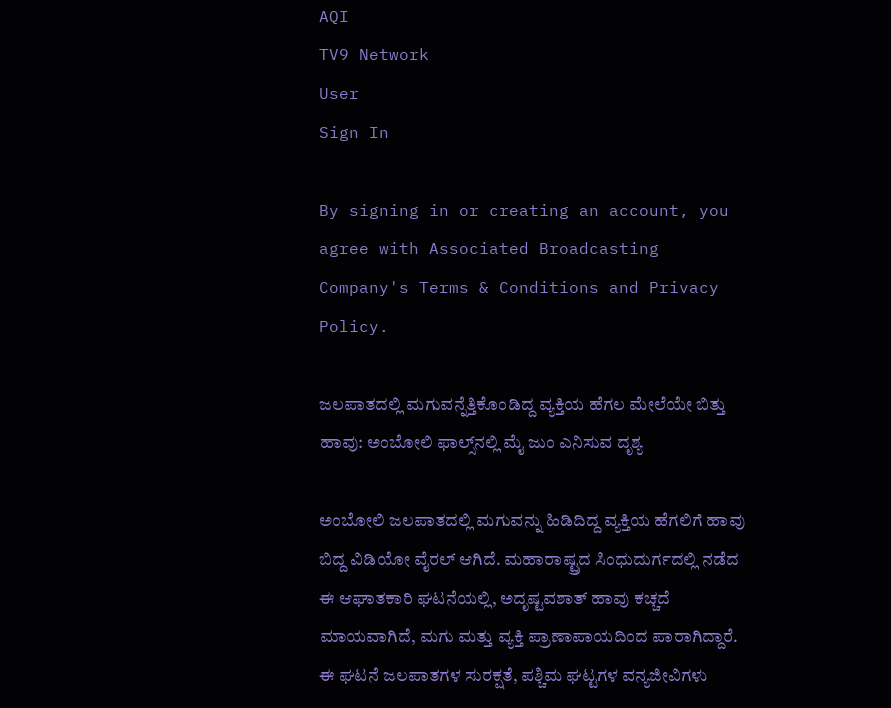AQI
TV9 Network
User
Sign In

By signing in or creating an account, you agree with Associated Broadcasting Company's Terms & Conditions and Privacy Policy.

ಜಲಪಾತದಲ್ಲಿ ಮಗುವನ್ನೆತ್ತಿಕೊಂಡಿದ್ದ ವ್ಯಕ್ತಿಯ ಹೆಗಲ ಮೇಲೆಯೇ ಬಿತ್ತು ಹಾವು: ಅಂಬೋಲಿ ಫಾಲ್ಸ್‌ನಲ್ಲಿ ಮೈ ಜುಂ ಎನಿಸುವ ದೃಶ್ಯ

ಅಂಬೋಲಿ ಜಲಪಾತದಲ್ಲಿ ಮಗುವನ್ನು ಹಿಡಿದಿದ್ದ ವ್ಯಕ್ತಿಯ ಹೆಗಲಿಗೆ ಹಾವು ಬಿದ್ದ ವಿಡಿಯೋ ವೈರಲ್ ಆಗಿದೆ. ಮಹಾರಾಷ್ಟ್ರದ ಸಿಂಧುದುರ್ಗದಲ್ಲಿ ನಡೆದ ಈ ಆಘಾತಕಾರಿ ಘಟನೆಯಲ್ಲಿ, ಅದೃಷ್ಟವಶಾತ್ ಹಾವು ಕಚ್ಚದೆ ಮಾಯವಾಗಿದೆ, ಮಗು ಮತ್ತು ವ್ಯಕ್ತಿ ಪ್ರಾಣಾಪಾಯದಿಂದ ಪಾರಾಗಿದ್ದಾರೆ. ಈ ಘಟನೆ ಜಲಪಾತಗಳ ಸುರಕ್ಷತೆ, ಪಶ್ಚಿಮ ಘಟ್ಟಗಳ ವನ್ಯಜೀವಿಗಳು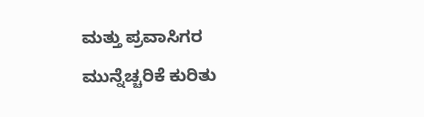ಮತ್ತು ಪ್ರವಾಸಿಗರ ಮುನ್ನೆಚ್ಚರಿಕೆ ಕುರಿತು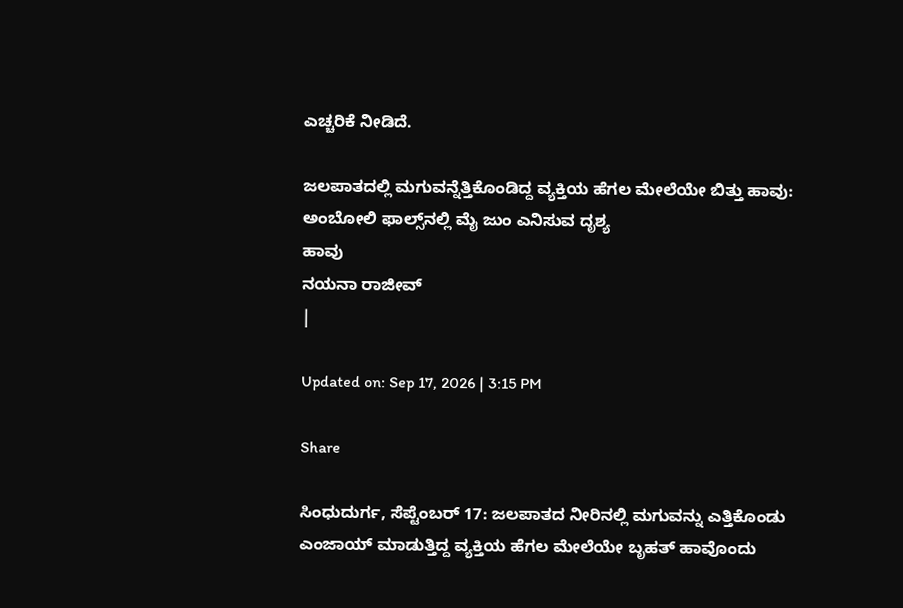ಎಚ್ಚರಿಕೆ ನೀಡಿದೆ.

ಜಲಪಾತದಲ್ಲಿ ಮಗುವನ್ನೆತ್ತಿಕೊಂಡಿದ್ದ ವ್ಯಕ್ತಿಯ ಹೆಗಲ ಮೇಲೆಯೇ ಬಿತ್ತು ಹಾವು: ಅಂಬೋಲಿ ಫಾಲ್ಸ್‌ನಲ್ಲಿ ಮೈ ಜುಂ ಎನಿಸುವ ದೃಶ್ಯ
ಹಾವು
ನಯನಾ ರಾಜೀವ್
|

Updated on: Sep 17, 2026 | 3:15 PM

Share

ಸಿಂಧುದುರ್ಗ, ಸೆಪ್ಟೆಂಬರ್ 17: ಜಲಪಾತದ ನೀರಿನಲ್ಲಿ ಮಗುವನ್ನು ಎತ್ತಿಕೊಂಡು ಎಂಜಾಯ್ ಮಾಡುತ್ತಿದ್ದ ವ್ಯಕ್ತಿಯ ಹೆಗಲ ಮೇಲೆಯೇ ಬೃಹತ್ ಹಾವೊಂದು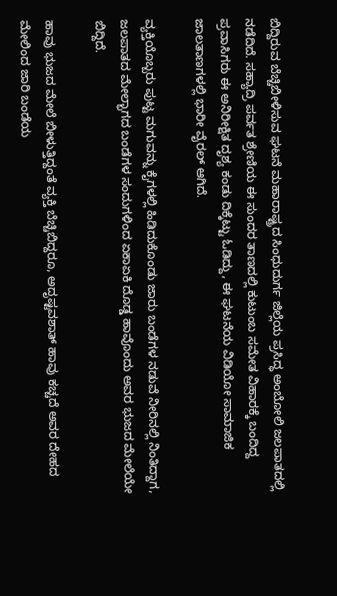ಬಿದ್ದಿರುವ ಬೆಚ್ಚಿಬೀಳಿಸುವ ಘಟನೆ ಮಹಾರಾಷ್ಟ್ರದ ಸಿಂಧುದುರ್ಗ ಜಿಲ್ಲೆಯ ಪ್ರಸಿದ್ಧ ಅಂಬೋಲಿ ಜಲಪಾತದಲ್ಲಿ ನಡೆದಿದೆ. ಸಹ್ಯಾದ್ರಿ ಪರ್ವತ ಶ್ರೇಣಿಯ ಈ ಸುಂದರ ತಾಣದಲ್ಲಿ ಕುಟುಂಬ ಸಮೇತ ವಿಹಾರಕ್ಕೆ ಬಂದಿದ್ದ ಪ್ರವಾಸಿಗರು ಈ ಅನಿರೀಕ್ಷಿತ ದೃಶ್ಯ ಕಂಡು ದಿಕ್ಕೆಟ್ಟು ಓಡಿದ್ದು, ಈ ಘಟನೆಯ ವಿಡಿಯೋ ಸಾಮಾಜಿಕ ಜಾಲತಾಣಗಳಲ್ಲಿ ಭಾರೀ ವೈರಲ್ ಆಗಿದೆ.

ವ್ಯಕ್ತಿಯೊಬ್ಬರು ಪುಟ್ಟ ಮಗುವನ್ನು ಕೈಗಳಲ್ಲಿ ಹಿಡಿದುಕೊಂಡು ಜಾರು ಬಂಡೆಗಳ ನಡುವೆ ನೀರಿನಲ್ಲಿ ನಿಂತಿದ್ದಾಗ, ಜಲಪಾತದ ಮೇಲ್ಭಾಗದ ಬಂಡೆಗಳ ಸಂದುಗಳಿಂದ ಏಕಾಏಕಿ ದೊಡ್ಡ ಹಾವೊಂದು ಅವರ ಭುಜದ ಮೇಲೆಯೇ ಬಿದ್ದಿದೆ.

ಹಾವು ಭುಜದ ಮೇಲೆ ಬೀಳುತ್ತಿದ್ದಂತೆ ವ್ಯಕ್ತಿ ಬೆಚ್ಚಿಬಿದ್ದರೂ, ಅದೃಷ್ಟವಶಾತ್ ಹಾವು ಕಚ್ಚದೆ ಅವರ ದೇಹದ ಮೇಲಿಂದ ಜಾರಿ ಬಂಡೆಯ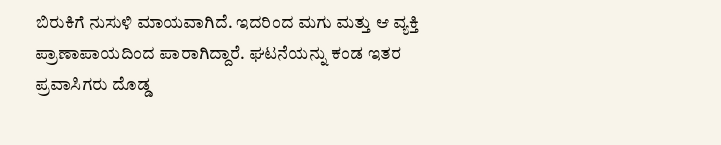ಬಿರುಕಿಗೆ ನುಸುಳಿ ಮಾಯವಾಗಿದೆ. ಇದರಿಂದ ಮಗು ಮತ್ತು ಆ ವ್ಯಕ್ತಿ ಪ್ರಾಣಾಪಾಯದಿಂದ ಪಾರಾಗಿದ್ದಾರೆ. ಘಟನೆಯನ್ನು ಕಂಡ ಇತರ ಪ್ರವಾಸಿಗರು ದೊಡ್ಡ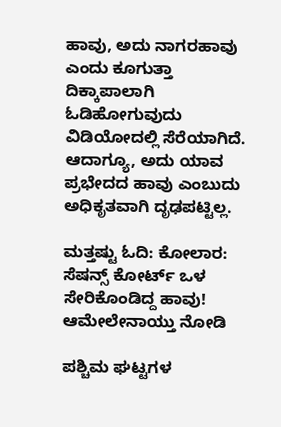ಹಾವು, ಅದು ನಾಗರಹಾವು ಎಂದು ಕೂಗುತ್ತಾ ದಿಕ್ಕಾಪಾಲಾಗಿ ಓಡಿಹೋಗುವುದು ವಿಡಿಯೋದಲ್ಲಿ ಸೆರೆಯಾಗಿದೆ. ಆದಾಗ್ಯೂ, ಅದು ಯಾವ ಪ್ರಭೇದದ ಹಾವು ಎಂಬುದು ಅಧಿಕೃತವಾಗಿ ದೃಢಪಟ್ಟಿಲ್ಲ.

ಮತ್ತಷ್ಟು ಓದಿ: ಕೋಲಾರ: ಸೆಷನ್ಸ್ ಕೋರ್ಟ್ ಒಳ ಸೇರಿಕೊಂಡಿದ್ದ ಹಾವು! ಆಮೇಲೇನಾಯ್ತು ನೋಡಿ

ಪಶ್ಚಿಮ ಘಟ್ಟಗಳ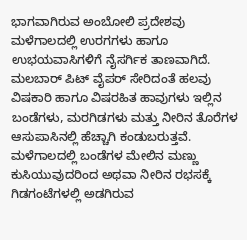ಭಾಗವಾಗಿರುವ ಅಂಬೋಲಿ ಪ್ರದೇಶವು ಮಳೆಗಾಲದಲ್ಲಿ ಉರಗಗಳು ಹಾಗೂ ಉಭಯವಾಸಿಗಳಿಗೆ ನೈಸರ್ಗಿಕ ತಾಣವಾಗಿದೆ. ಮಲಬಾರ್ ಪಿಟ್ ವೈಪರ್ ಸೇರಿದಂತೆ ಹಲವು ವಿಷಕಾರಿ ಹಾಗೂ ವಿಷರಹಿತ ಹಾವುಗಳು ಇಲ್ಲಿನ ಬಂಡೆಗಳು, ಮರಗಿಡಗಳು ಮತ್ತು ನೀರಿನ ತೊರೆಗಳ ಆಸುಪಾಸಿನಲ್ಲಿ ಹೆಚ್ಚಾಗಿ ಕಂಡುಬರುತ್ತವೆ. ಮಳೆಗಾಲದಲ್ಲಿ ಬಂಡೆಗಳ ಮೇಲಿನ ಮಣ್ಣು ಕುಸಿಯುವುದರಿಂದ ಅಥವಾ ನೀರಿನ ರಭಸಕ್ಕೆ ಗಿಡಗಂಟೆಗಳಲ್ಲಿ ಅಡಗಿರುವ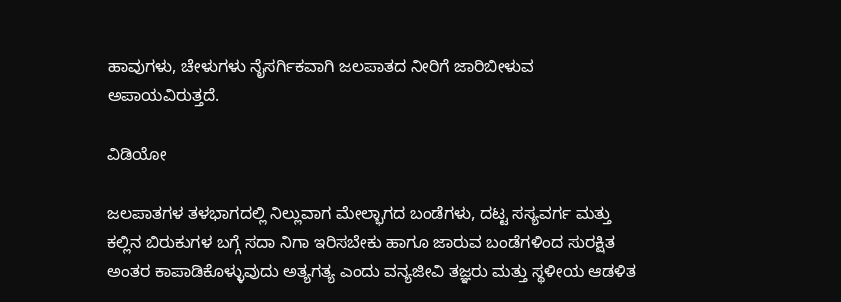ಹಾವುಗಳು, ಚೇಳುಗಳು ನೈಸರ್ಗಿಕವಾಗಿ ಜಲಪಾತದ ನೀರಿಗೆ ಜಾರಿಬೀಳುವ ಅಪಾಯವಿರುತ್ತದೆ.

ವಿಡಿಯೋ

ಜಲಪಾತಗಳ ತಳಭಾಗದಲ್ಲಿ ನಿಲ್ಲುವಾಗ ಮೇಲ್ಭಾಗದ ಬಂಡೆಗಳು, ದಟ್ಟ ಸಸ್ಯವರ್ಗ ಮತ್ತು ಕಲ್ಲಿನ ಬಿರುಕುಗಳ ಬಗ್ಗೆ ಸದಾ ನಿಗಾ ಇರಿಸಬೇಕು ಹಾಗೂ ಜಾರುವ ಬಂಡೆಗಳಿಂದ ಸುರಕ್ಷಿತ ಅಂತರ ಕಾಪಾಡಿಕೊಳ್ಳುವುದು ಅತ್ಯಗತ್ಯ ಎಂದು ವನ್ಯಜೀವಿ ತಜ್ಞರು ಮತ್ತು ಸ್ಥಳೀಯ ಆಡಳಿತ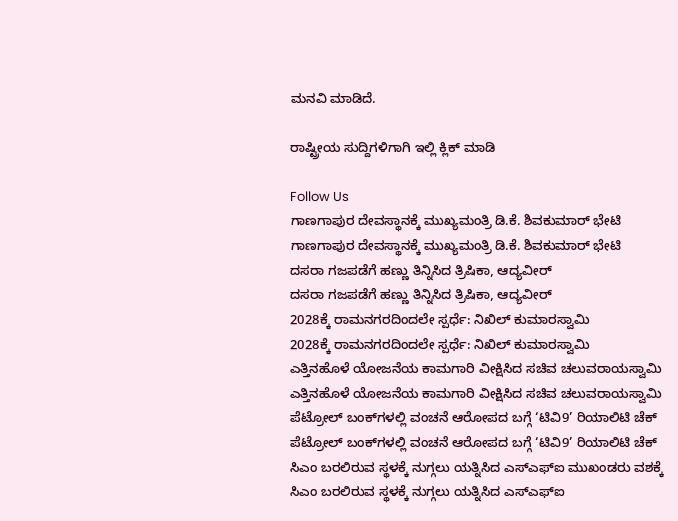ಮನವಿ ಮಾಡಿದೆ.

ರಾಷ್ಟ್ರೀಯ ಸುದ್ದಿಗಳಿಗಾಗಿ ಇಲ್ಲಿ ಕ್ಲಿಕ್ ಮಾಡಿ

Follow Us
ಗಾಣಗಾಪುರ ದೇವಸ್ಥಾನಕ್ಕೆ ಮುಖ್ಯಮಂತ್ರಿ ಡಿ.ಕೆ. ಶಿವಕುಮಾರ್ ಭೇಟಿ
ಗಾಣಗಾಪುರ ದೇವಸ್ಥಾನಕ್ಕೆ ಮುಖ್ಯಮಂತ್ರಿ ಡಿ.ಕೆ. ಶಿವಕುಮಾರ್ ಭೇಟಿ
ದಸರಾ ಗಜಪಡೆಗೆ ಹಣ್ಣು ತಿನ್ನಿಸಿದ ತ್ರಿಷಿಕಾ, ಆದ್ಯವೀರ್
ದಸರಾ ಗಜಪಡೆಗೆ ಹಣ್ಣು ತಿನ್ನಿಸಿದ ತ್ರಿಷಿಕಾ, ಆದ್ಯವೀರ್
2028ಕ್ಕೆ ರಾಮನಗರದಿಂದಲೇ ಸ್ಪರ್ಧೆ: ನಿಖಿಲ್ ಕುಮಾರಸ್ವಾಮಿ
2028ಕ್ಕೆ ರಾಮನಗರದಿಂದಲೇ ಸ್ಪರ್ಧೆ: ನಿಖಿಲ್ ಕುಮಾರಸ್ವಾಮಿ
ಎತ್ತಿನಹೊಳೆ ಯೋಜನೆಯ ಕಾಮಗಾರಿ ವೀಕ್ಷಿಸಿದ ಸಚಿವ ಚಲುವರಾಯಸ್ವಾಮಿ
ಎತ್ತಿನಹೊಳೆ ಯೋಜನೆಯ ಕಾಮಗಾರಿ ವೀಕ್ಷಿಸಿದ ಸಚಿವ ಚಲುವರಾಯಸ್ವಾಮಿ
ಪೆಟ್ರೋಲ್ ಬಂಕ್‌ಗಳಲ್ಲಿ ವಂಚನೆ ಆರೋಪದ ಬಗ್ಗೆ ‘ಟಿವಿ9’ ರಿಯಾಲಿಟಿ ಚೆಕ್
ಪೆಟ್ರೋಲ್ ಬಂಕ್‌ಗಳಲ್ಲಿ ವಂಚನೆ ಆರೋಪದ ಬಗ್ಗೆ ‘ಟಿವಿ9’ ರಿಯಾಲಿಟಿ ಚೆಕ್
ಸಿಎಂ ಬರಲಿರುವ ಸ್ಥಳಕ್ಕೆ ನುಗ್ಗಲು ಯತ್ನಿಸಿದ ಎಸ್ಎಫ್ಐ ಮುಖಂಡರು ವಶಕ್ಕೆ
ಸಿಎಂ ಬರಲಿರುವ ಸ್ಥಳಕ್ಕೆ ನುಗ್ಗಲು ಯತ್ನಿಸಿದ ಎಸ್ಎಫ್ಐ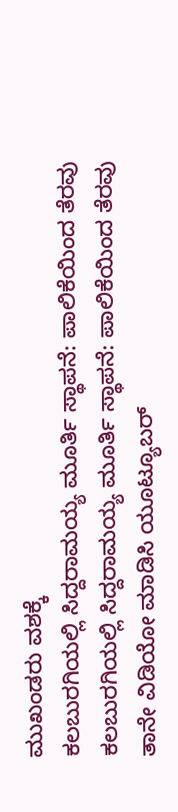ಮುಖಂಡರು ವಶಕ್ಕೆ
ಕಲಬುರಗಿಯಲ್ಲಿ ಸಿದ್ದರಾಮಯ್ಯ ಮೂರ್ತಿ ಸ್ಥಾಪನೆ: ಪಾಲಿಕೆಯಿಂದ ತೆರವು
ಕಲಬುರಗಿಯಲ್ಲಿ ಸಿದ್ದರಾಮಯ್ಯ ಮೂರ್ತಿ ಸ್ಥಾಪನೆ: ಪಾಲಿಕೆಯಿಂದ ತೆರವು
ತಾನೇ ವಿಡಿಯೋ ಮಾಡಿಸಿ ಯೂಟ್ಯೂಬರ್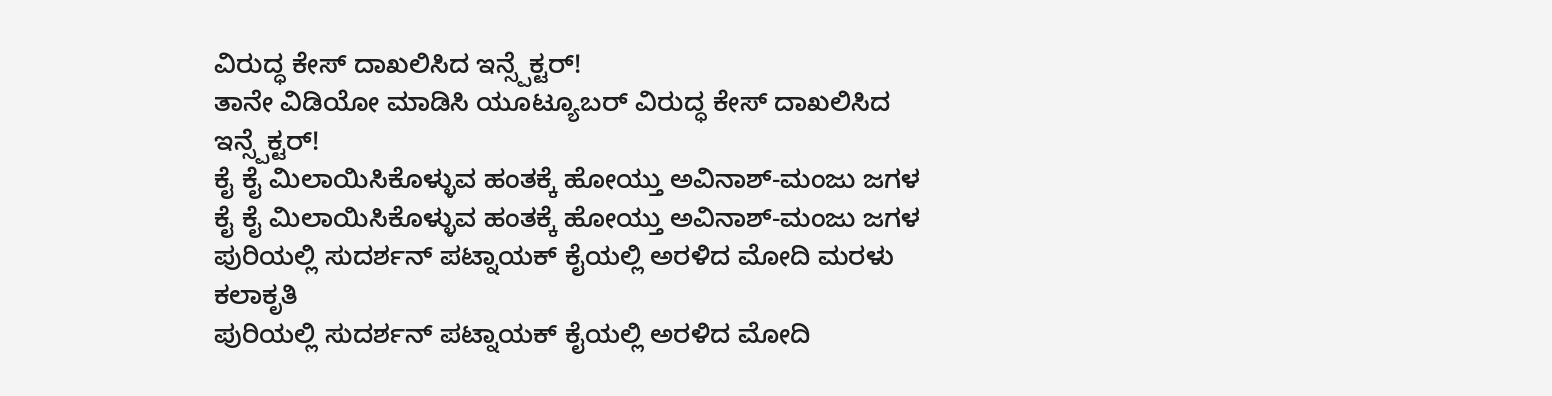ವಿರುದ್ಧ ಕೇಸ್ ದಾಖಲಿಸಿದ ಇನ್ಸ್ಪೆಕ್ಟರ್!
ತಾನೇ ವಿಡಿಯೋ ಮಾಡಿಸಿ ಯೂಟ್ಯೂಬರ್ ವಿರುದ್ಧ ಕೇಸ್ ದಾಖಲಿಸಿದ ಇನ್ಸ್ಪೆಕ್ಟರ್!
ಕೈ ಕೈ ಮಿಲಾಯಿಸಿಕೊಳ್ಳುವ ಹಂತಕ್ಕೆ ಹೋಯ್ತು ಅವಿನಾಶ್-ಮಂಜು ಜಗಳ
ಕೈ ಕೈ ಮಿಲಾಯಿಸಿಕೊಳ್ಳುವ ಹಂತಕ್ಕೆ ಹೋಯ್ತು ಅವಿನಾಶ್-ಮಂಜು ಜಗಳ
ಪುರಿಯಲ್ಲಿ ಸುದರ್ಶನ್ ಪಟ್ನಾಯಕ್ ಕೈಯಲ್ಲಿ ಅರಳಿದ ಮೋದಿ ಮರಳು ಕಲಾಕೃತಿ
ಪುರಿಯಲ್ಲಿ ಸುದರ್ಶನ್ ಪಟ್ನಾಯಕ್ ಕೈಯಲ್ಲಿ ಅರಳಿದ ಮೋದಿ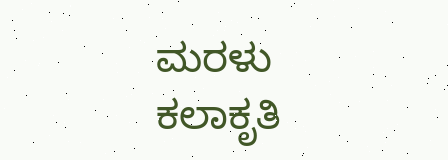ಮರಳು ಕಲಾಕೃತಿ